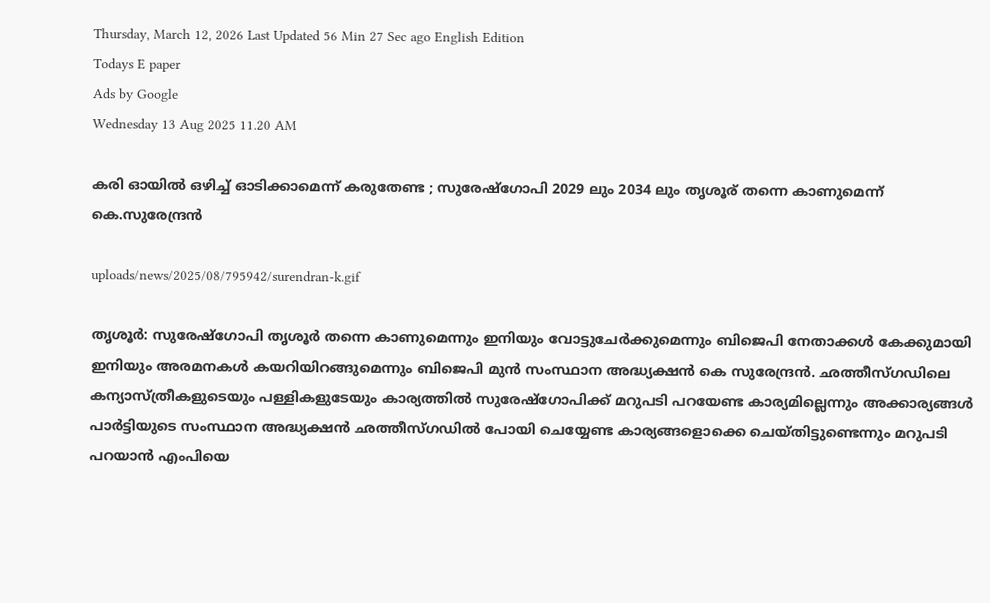Thursday, March 12, 2026 Last Updated 56 Min 27 Sec ago English Edition
Todays E paper
Ads by Google
Wednesday 13 Aug 2025 11.20 AM

കരി ഓയില്‍ ഒഴിച്ച് ഓടിക്കാമെന്ന് കരുതേണ്ട ; സുരേഷ്‌ഗോപി 2029 ലും 2034 ലും തൃശൂര് തന്നെ കാണുമെന്ന് കെ.സുരേന്ദ്രന്‍

uploads/news/2025/08/795942/surendran-k.gif

തൃശൂര്‍: സുരേഷ്‌ഗോപി തൃശൂര്‍ തന്നെ കാണുമെന്നും ഇനിയും വോട്ടുചേര്‍ക്കുമെന്നും ബിജെപി നേതാക്കള്‍ കേക്കുമായി ഇനിയും അരമനകള്‍ കയറിയിറങ്ങുമെന്നും ബിജെപി മുന്‍ സംസ്ഥാന അദ്ധ്യക്ഷന്‍ കെ സുരേന്ദ്രന്‍. ഛത്തീസ്ഗഡിലെ കന്യാസ്ത്രീകളുടെയും പള്ളികളുടേയും കാര്യത്തില്‍ സുരേഷ്‌ഗോപിക്ക് മറുപടി പറയേണ്ട കാര്യമില്ലെന്നും അക്കാര്യങ്ങള്‍ പാര്‍ട്ടിയുടെ സംസ്ഥാന അദ്ധ്യക്ഷന്‍ ഛത്തീസ്ഗഡില്‍ പോയി ചെയ്യേണ്ട കാര്യങ്ങളൊക്കെ ചെയ്തിട്ടുണ്ടെന്നും മറുപടി പറയാന്‍ എംപിയെ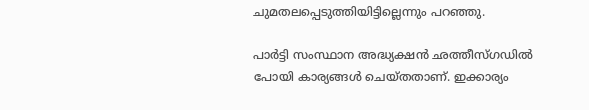ചുമതലപ്പെടുത്തിയിട്ടില്ലെന്നും പറഞ്ഞു.

പാര്‍ട്ടി സംസ്ഥാന അദ്ധ്യക്ഷന്‍ ഛത്തീസ്ഗഡില്‍ പോയി കാര്യങ്ങള്‍ ചെയ്തതാണ്. ഇക്കാര്യം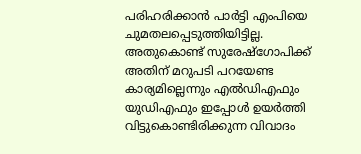പരിഹരിക്കാന്‍ പാര്‍ട്ടി എംപിയെ ചുമതലപ്പെടുത്തിയിട്ടില്ല. അതുകൊണ്ട് സുരേഷ്‌ഗോപിക്ക് അതിന് മറുപടി പറയേണ്ട കാര്യമില്ലെന്നും എല്‍ഡിഎഫും യുഡിഎഫും ഇപ്പോള്‍ ഉയര്‍ത്തി വിട്ടുകൊണ്ടിരിക്കുന്ന വിവാദം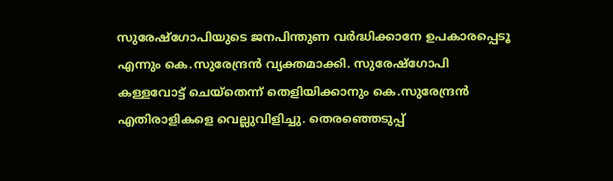സുരേഷ്‌ഗോപിയുടെ ജനപിന്തുണ വര്‍ദ്ധിക്കാനേ ഉപകാരപ്പെടൂ എന്നും കെ.സുരേന്ദ്രന്‍ വ്യക്തമാക്കി. സുരേഷ്‌ഗോപി കള്ളവോട്ട് ചെയ്‌തെന്ന് തെളിയിക്കാനും കെ.സുരേന്ദ്രന്‍ എതിരാളികളെ വെല്ലുവിളിച്ചു. തെരഞ്ഞെടുപ്പ്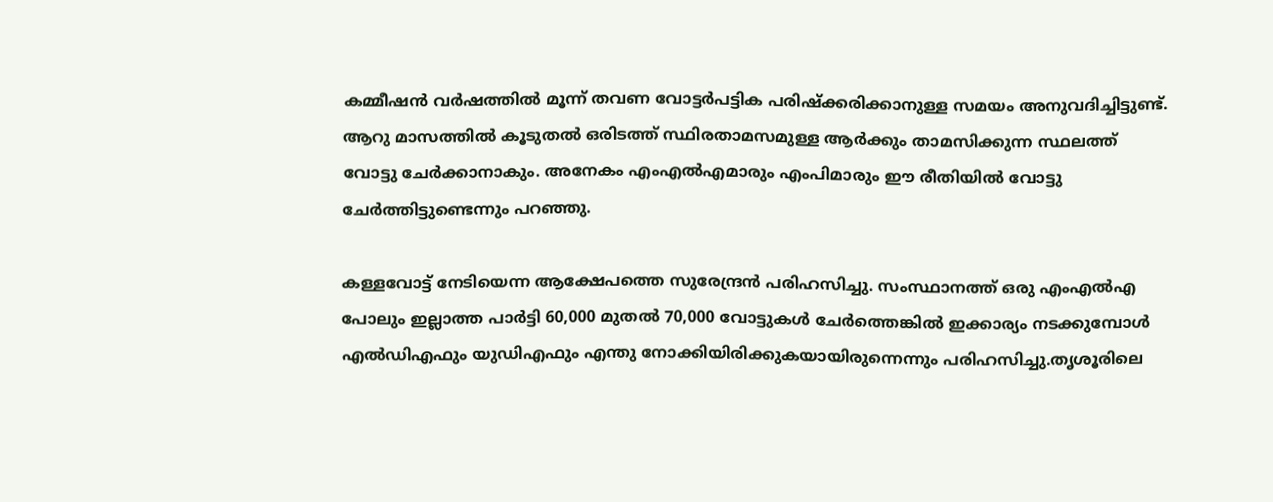കമ്മീഷന്‍ വര്‍ഷത്തില്‍ മൂന്ന് തവണ വോട്ടര്‍പട്ടിക പരിഷ്‌ക്കരിക്കാനുള്ള സമയം അനുവദിച്ചിട്ടുണ്ട്. ആറു മാസത്തില്‍ കൂടുതല്‍ ഒരിടത്ത് സ്ഥിരതാമസമുള്ള ആര്‍ക്കും താമസിക്കുന്ന സ്ഥലത്ത് വോട്ടു ചേര്‍ക്കാനാകും. അനേകം എംഎല്‍എമാരും എംപിമാരും ഈ രീതിയില്‍ വോട്ടു ചേര്‍ത്തിട്ടുണ്ടെന്നും പറഞ്ഞു.

കള്ളവോട്ട് നേടിയെന്ന ആക്ഷേപത്തെ സുരേന്ദ്രന്‍ പരിഹസിച്ചു. സംസ്ഥാനത്ത് ഒരു എംഎല്‍എ പോലും ഇല്ലാത്ത പാര്‍ട്ടി 60,000 മുതല്‍ 70,000 വോട്ടുകള്‍ ചേര്‍ത്തെങ്കില്‍ ഇക്കാര്യം നടക്കുമ്പോള്‍ എല്‍ഡിഎഫും യുഡിഎഫും എന്തു നോക്കിയിരിക്കുകയായിരുന്നെന്നും പരിഹസിച്ചു.തൃശൂരിലെ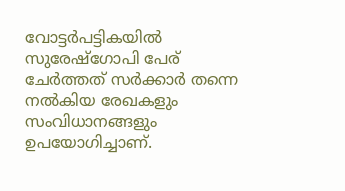വോട്ടര്‍പട്ടികയില്‍ സുരേഷ്‌ഗോപി പേര് ചേര്‍ത്തത് സര്‍ക്കാര്‍ തന്നെ നല്‍കിയ രേഖകളും സംവിധാനങ്ങളും ഉപയോഗിച്ചാണ്.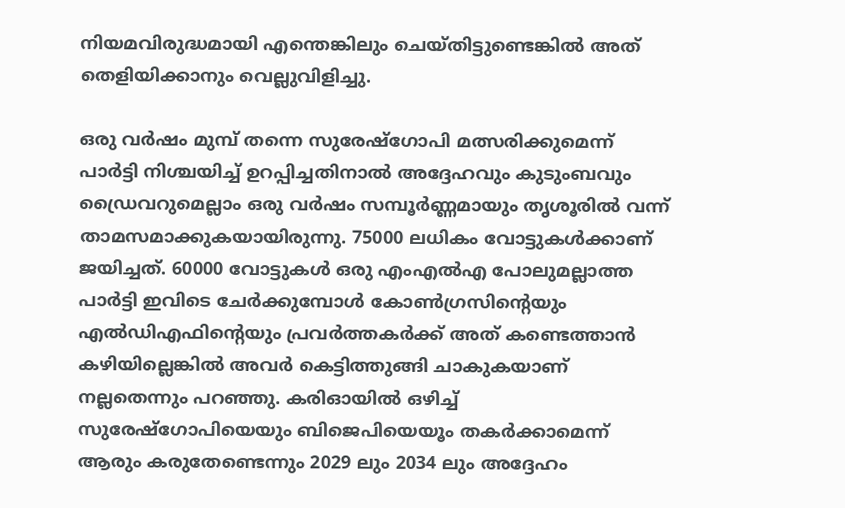നിയമവിരുദ്ധമായി എന്തെങ്കിലും ചെയ്തിട്ടുണ്ടെങ്കില്‍ അത് തെളിയിക്കാനും വെല്ലുവിളിച്ചു.

ഒരു വര്‍ഷം മുമ്പ് തന്നെ സുരേഷ്‌ഗോപി മത്സരിക്കുമെന്ന് പാര്‍ട്ടി നിശ്ചയിച്ച് ഉറപ്പിച്ചതിനാല്‍ അദ്ദേഹവും കുടുംബവും ഡ്രൈവറുമെല്ലാം ഒരു വര്‍ഷം സമ്പൂര്‍ണ്ണമായും തൃശൂരില്‍ വന്ന് താമസമാക്കുകയായിരുന്നു. 75000 ലധികം വോട്ടുകള്‍ക്കാണ് ജയിച്ചത്. 60000 വോട്ടുകള്‍ ഒരു എംഎല്‍എ പോലുമല്ലാത്ത പാര്‍ട്ടി ഇവിടെ ചേര്‍ക്കുമ്പോള്‍ കോണ്‍ഗ്രസിന്റെയും എല്‍ഡിഎഫിന്റെയും പ്രവര്‍ത്തകര്‍ക്ക് അത് കണ്ടെത്താന്‍ കഴിയില്ലെങ്കില്‍ അവര്‍ കെട്ടിത്തുങ്ങി ചാകുകയാണ് നല്ലതെന്നും പറഞ്ഞു. കരിഓയില്‍ ഒഴിച്ച് സുരേഷ്‌ഗോപിയെയും ബിജെപിയെയൂം തകര്‍ക്കാമെന്ന് ആരും കരുതേണ്ടെന്നും 2029 ലും 2034 ലും അദ്ദേഹം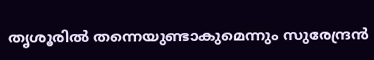തൃശൂരില്‍ തന്നെയുണ്ടാകുമെന്നും സുരേന്ദ്രന്‍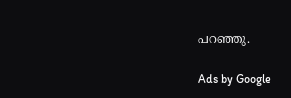പറഞ്ഞു.

Ads by Google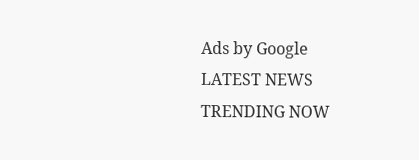Ads by Google
LATEST NEWS
TRENDING NOW